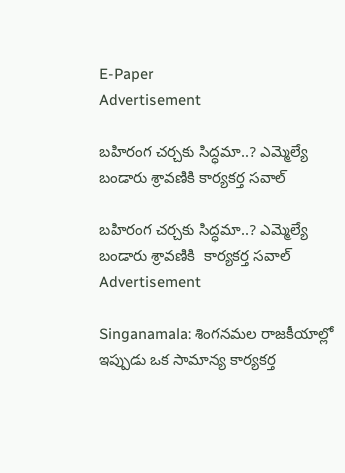E-Paper
Advertisement

బహిరంగ చర్చకు సిద్ధమా..? ఎమ్మెల్యే బండారు శ్రావణికి కార్య‌క‌ర్త స‌వాల్‌

బహిరంగ చర్చకు సిద్ధమా..? ఎమ్మెల్యే బండారు శ్రావణికి  కార్య‌క‌ర్త స‌వాల్‌
Advertisement

Singanamala: శింగనమల రాజకీయాల్లో ఇప్పుడు ఒక సామాన్య కార్యకర్త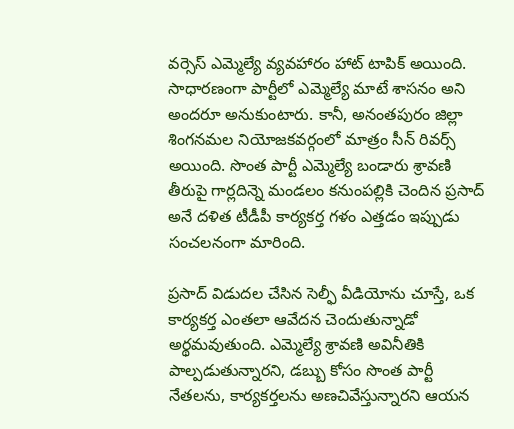వర్సెస్ ఎమ్మెల్యే వ్యవహారం హాట్ టాపిక్ అయింది. సాధారణంగా పార్టీలో ఎమ్మెల్యే మాటే శాసనం అని అందరూ అనుకుంటారు. కానీ, అనంతపురం జిల్లా శింగనమల నియోజకవర్గంలో మాత్రం సీన్ రివర్స్ అయింది. సొంత పార్టీ ఎమ్మెల్యే బండారు శ్రావణి తీరుపై గార్లదిన్నె మండలం కనుంపల్లికి చెందిన ప్రసాద్ అనే దళిత టీడీపీ కార్యకర్త గళం ఎత్తడం ఇప్పుడు సంచలనంగా మారింది.

ప్రసాద్ విడుదల చేసిన సెల్ఫీ వీడియోను చూస్తే, ఒక కార్యకర్త ఎంతలా ఆవేదన చెందుతున్నాడో అర్థమవుతుంది. ఎమ్మెల్యే శ్రావణి అవినీతికి పాల్పడుతున్నారని, డబ్బు కోసం సొంత పార్టీ నేతలను, కార్యకర్తలను అణచివేస్తున్నారని ఆయన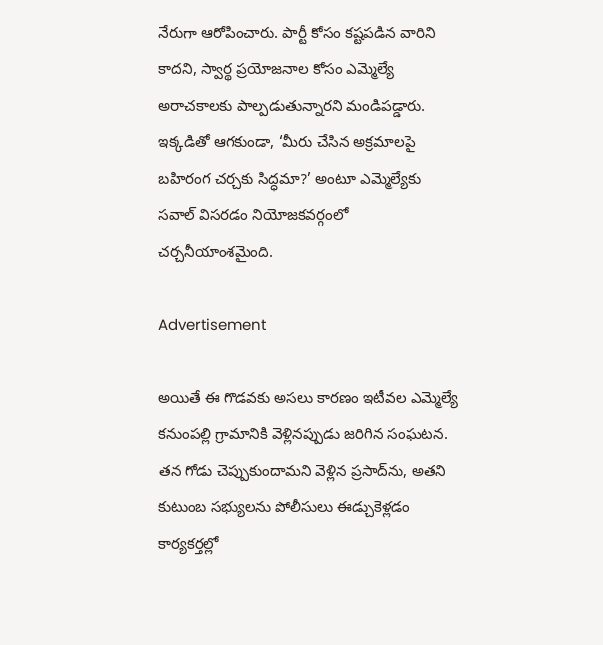నేరుగా ఆరోపించారు. పార్టీ కోసం కష్టపడిన వారిని కాదని, స్వార్థ ప్రయోజనాల కోసం ఎమ్మెల్యే అరాచకాలకు పాల్పడుతున్నారని మండిపడ్డారు. ఇక్కడితో ఆగకుండా, ‘మీరు చేసిన అక్రమాలపై బహిరంగ చర్చకు సిద్ధమా?’ అంటూ ఎమ్మెల్యేకు సవాల్ విసరడం నియోజకవర్గంలో చర్చనీయాంశమైంది.

Advertisement

అయితే ఈ గొడవకు అసలు కారణం ఇటీవల ఎమ్మెల్యే కనుంపల్లి గ్రామానికి వెళ్లినప్పుడు జరిగిన సంఘటన. తన గోడు చెప్పుకుందామని వెళ్లిన ప్రసాద్‌ను, అతని కుటుంబ సభ్యులను పోలీసులు ఈడ్చుకెళ్లడం కార్యకర్తల్లో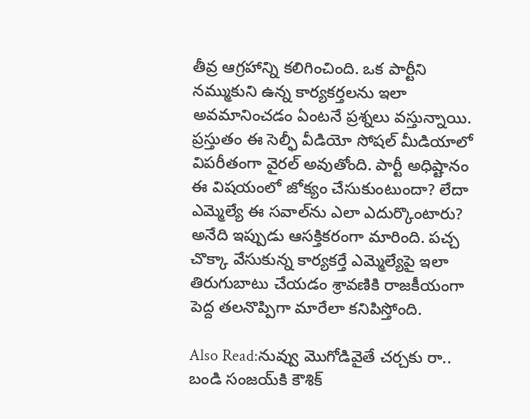తీవ్ర ఆగ్రహాన్ని కలిగించింది. ఒక పార్టీని నమ్ముకుని ఉన్న కార్యకర్తలను ఇలా అవమానించడం ఏంటనే ప్రశ్నలు వస్తున్నాయి. ప్రస్తుతం ఈ సెల్ఫీ వీడియో సోషల్ మీడియాలో విపరీతంగా వైరల్ అవుతోంది. పార్టీ అధిష్టానం ఈ విషయంలో జోక్యం చేసుకుంటుందా? లేదా ఎమ్మెల్యే ఈ సవాల్‌ను ఎలా ఎదుర్కొంటారు? అనేది ఇప్పుడు ఆసక్తికరంగా మారింది. పచ్చ చొక్కా వేసుకున్న కార్యకర్తే ఎమ్మెల్యేపై ఇలా తిరుగుబాటు చేయడం శ్రావణికి రాజకీయంగా పెద్ద తలనొప్పిగా మారేలా కనిపిస్తోంది.

Also Read:నువ్వు మొగోడివైతే చర్చకు రా.. బండి సంజయ్‌కి కౌశిక్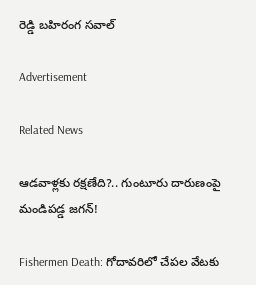రెడ్డి బహిరంగ సవాల్

Advertisement

Related News

ఆడవాళ్లకు రక్షణేది?.. గుంటూరు దారుణంపై మండిపడ్డ జగన్!

Fishermen Death: గోదావరిలో చేపల వేటకు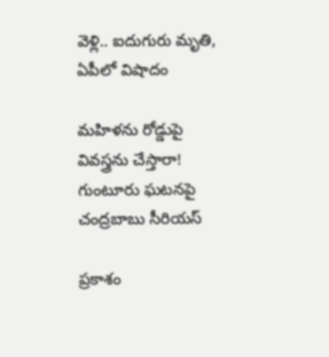వెళ్లి.. ఐదుగురు మృతి, ఏపీలో విషాదం

మహిళను రోడ్డుపై వివస్త్రను చేస్తారా! గుంటూరు ఘటనపై చంద్రబాబు సీరియస్

ప్రకాశం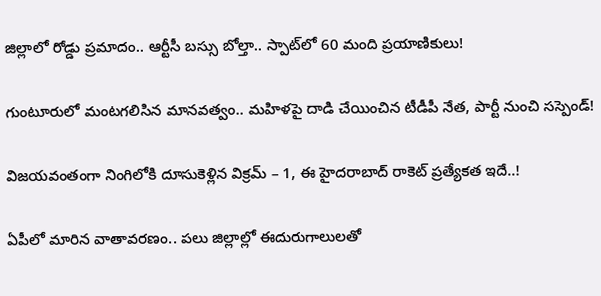జిల్లాలో రోడ్డు ప్రమాదం.. ఆర్టీసీ బస్సు బోల్తా.. స్పాట్‌‌లో 60 మంది ప్రయాణికులు!

గుంటూరులో మంటగలిసిన మానవత్వం.. మహిళపై దాడి చేయించిన టీడీపీ నేత, పార్టీ నుంచి సస్పెండ్!

విజయవంతంగా నింగిలోకి దూసుకెళ్లిన విక్రమ్ – 1, ఈ హైదరాబాద్ రాకెట్ ప్రత్యేకత ఇదే..!

ఏపీలో మారిన వాతావరణం.. పలు జిల్లాల్లో ఈదురుగాలులతో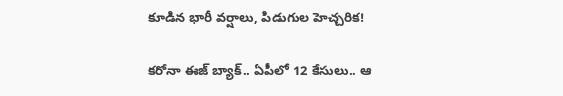కూడిన భారీ వర్షాలు, పిడుగుల హెచ్చరిక!

కరోనా ఈజ్ బ్యాక్.. ఏపీలో 12 కేసులు.. ఆ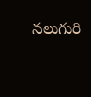నలుగురి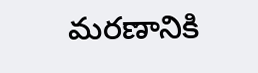మరణానికి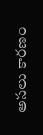అసలు కారణం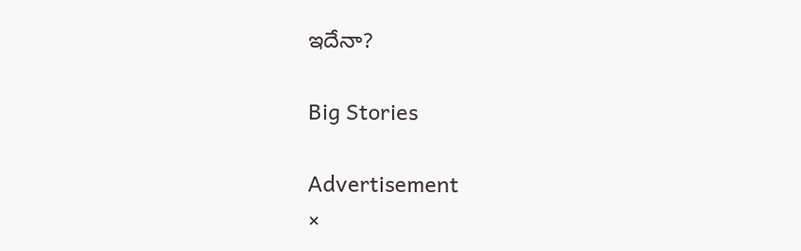ఇదేనా?

Big Stories

Advertisement
×